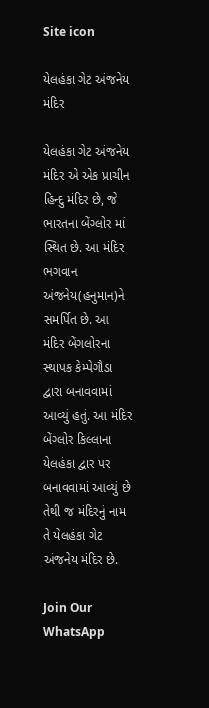Site icon

યેલહંકા ગેટ અંજનેય મંદિર

યેલહંકા ગેટ અંજનેય મંદિર એ એક પ્રાચીન હિન્દુ મંદિર છે, જે ભારતના બેંગ્લોર માં સ્થિત છે. આ મંદિર ભગવાન અંજનેય(હનુમાન)ને સમર્પિત છે. આ મંદિર બેંગલોરના સ્થાપક કેમ્પેગૌડા દ્વારા બનાવવામાં આવ્યું હતું. આ મંદિર બેંગ્લોર કિલ્લાના યેલહંકા દ્વાર પર બનાવવામાં આવ્યું છે તેથી જ મંદિરનું નામ તે યેલહંકા ગેટ અંજનેય મંદિર છે.

Join Our WhatsApp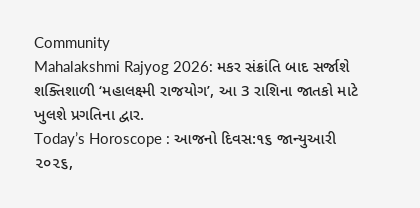Community
Mahalakshmi Rajyog 2026: મકર સંક્રાંતિ બાદ સર્જાશે શક્તિશાળી ‘મહાલક્ષ્મી રાજયોગ’, આ 3 રાશિના જાતકો માટે ખુલશે પ્રગતિના દ્વાર.
Today’s Horoscope : આજનો દિવસ:૧૬ જાન્યુઆરી ૨૦૨૬,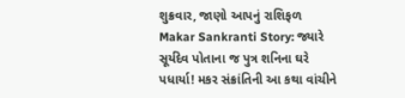શુક્રવાર, જાણો આપનું રાશિફળ
Makar Sankranti Story: જ્યારે સૂર્યદેવ પોતાના જ પુત્ર શનિના ઘરે પધાર્યા! મકર સંક્રાંતિની આ કથા વાંચીને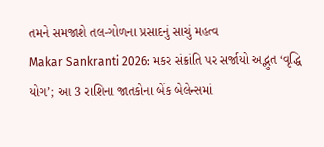તમને સમજાશે તલ-ગોળના પ્રસાદનું સાચું મહત્વ
Makar Sankranti 2026: મકર સંક્રાંતિ પર સર્જાયો અદ્ભુત ‘વૃદ્ધિ યોગ’; આ 3 રાશિના જાતકોના બેંક બેલેન્સમાં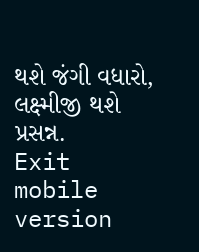થશે જંગી વધારો, લક્ષ્મીજી થશે પ્રસન્ન.
Exit mobile version